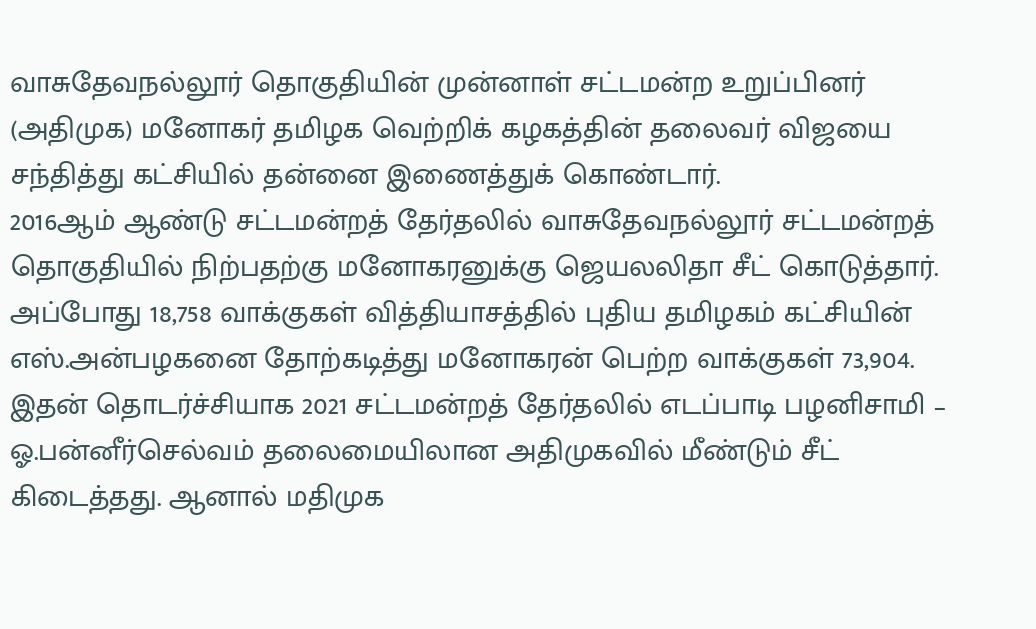வாசுதேவநல்லூர் தொகுதியின் முன்னாள் சட்டமன்ற உறுப்பினர் (அதிமுக) மனோகர் தமிழக வெற்றிக் கழகத்தின் தலைவர் விஜயை சந்தித்து கட்சியில் தன்னை இணைத்துக் கொண்டார்.
2016ஆம் ஆண்டு சட்டமன்றத் தேர்தலில் வாசுதேவநல்லூர் சட்டமன்றத் தொகுதியில் நிற்பதற்கு மனோகரனுக்கு ஜெயலலிதா சீட் கொடுத்தார். அப்போது 18,758 வாக்குகள் வித்தியாசத்தில் புதிய தமிழகம் கட்சியின் எஸ்.அன்பழகனை தோற்கடித்து மனோகரன் பெற்ற வாக்குகள் 73,904. இதன் தொடர்ச்சியாக 2021 சட்டமன்றத் தேர்தலில் எடப்பாடி பழனிசாமி – ஓ.பன்னீர்செல்வம் தலைமையிலான அதிமுகவில் மீண்டும் சீட் கிடைத்தது. ஆனால் மதிமுக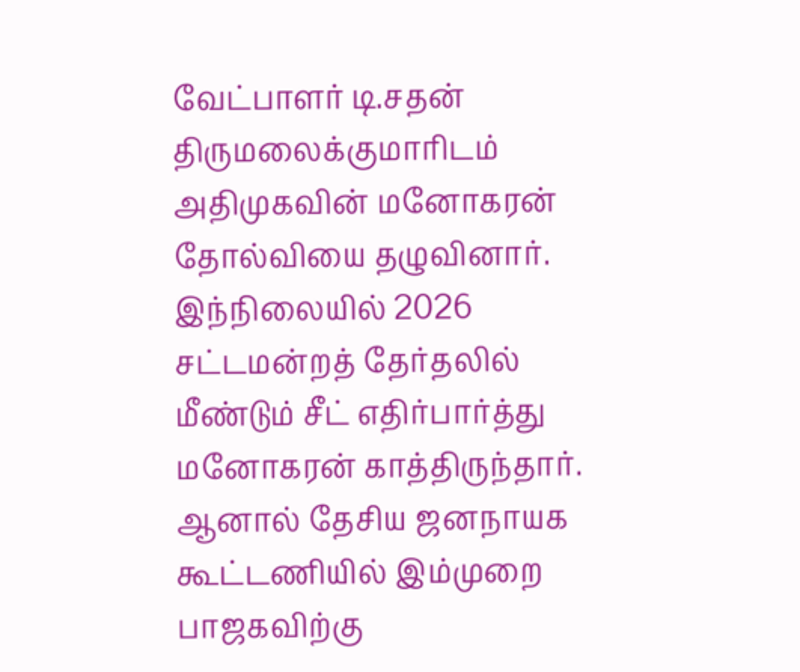வேட்பாளர் டி.சதன் திருமலைக்குமாரிடம் அதிமுகவின் மனோகரன் தோல்வியை தழுவினார்.
இந்நிலையில் 2026 சட்டமன்றத் தேர்தலில் மீண்டும் சீட் எதிர்பார்த்து மனோகரன் காத்திருந்தார். ஆனால் தேசிய ஜனநாயக கூட்டணியில் இம்முறை பாஜகவிற்கு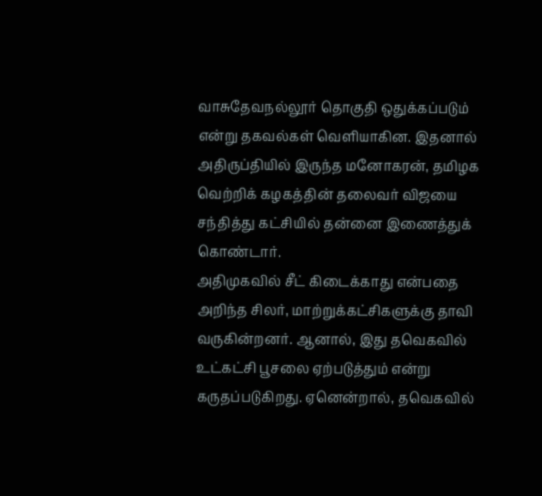வாசுதேவநல்லூர் தொகுதி ஒதுக்கப்படும் என்று தகவல்கள் வெளியாகின. இதனால் அதிருப்தியில் இருந்த மனோகரன், தமிழக வெற்றிக் கழகத்தின் தலைவர் விஜயை சந்தித்து கட்சியில் தன்னை இணைத்துக் கொண்டார்.
அதிமுகவில் சீட் கிடைக்காது என்பதை அறிந்த சிலர், மாற்றுக்கட்சிகளுக்கு தாவி வருகின்றனர். ஆனால், இது தவெகவில் உட்கட்சி பூசலை ஏற்படுத்தும் என்று கருதப்படுகிறது. ஏனென்றால், தவெகவில்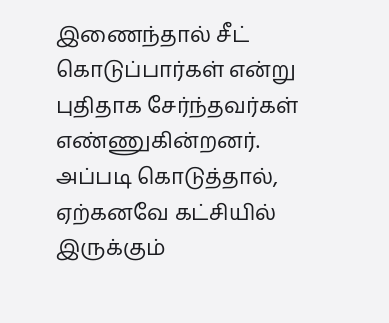இணைந்தால் சீட் கொடுப்பார்கள் என்று புதிதாக சேர்ந்தவர்கள் எண்ணுகின்றனர். அப்படி கொடுத்தால், ஏற்கனவே கட்சியில் இருக்கும்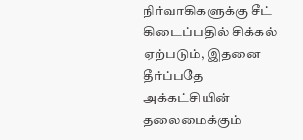நிர்வாகிகளுக்கு சீட் கிடைப்பதில் சிக்கல் ஏற்படும், இதனை தீர்ப்பதே அக்கட்சியின் தலைமைக்கும்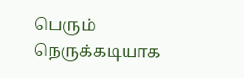பெரும் நெருக்கடியாக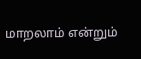மாறலாம் என்றும்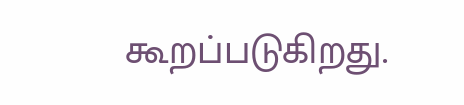கூறப்படுகிறது.